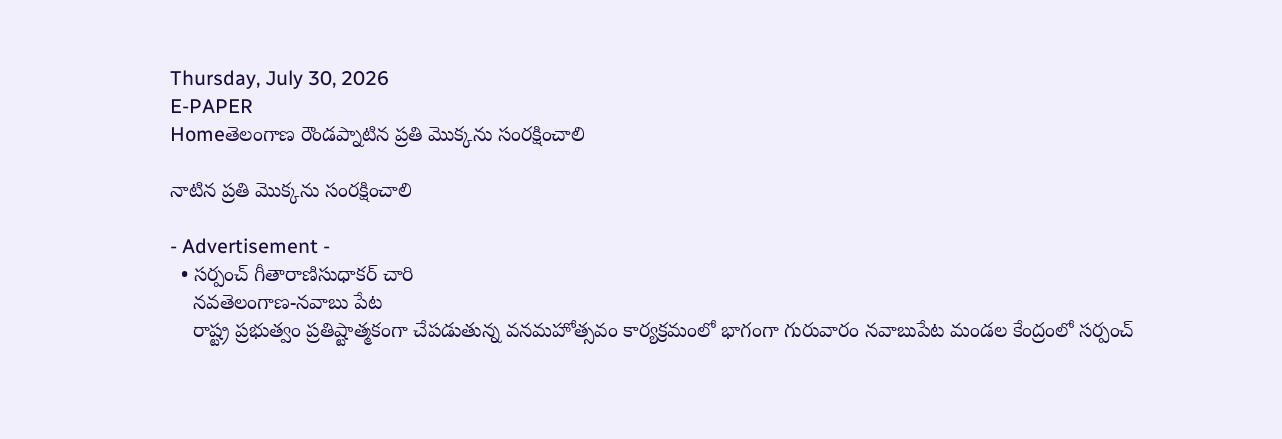Thursday, July 30, 2026
E-PAPER
Homeతెలంగాణ రౌండప్నాటిన ప్రతి మొక్కను సంరక్షించాలి

నాటిన ప్రతి మొక్కను సంరక్షించాలి

- Advertisement -
  • సర్పంచ్ గీతారాణిసుధాకర్ చారి
    నవతెలంగాణ-నవాబు పేట
    రాష్ట్ర ప్రభుత్వం ప్రతిష్టాత్మకంగా చేపడుతున్న వనమహోత్సవం కార్యక్రమంలో భాగంగా గురువారం నవాబుపేట మండల కేంద్రంలో సర్పంచ్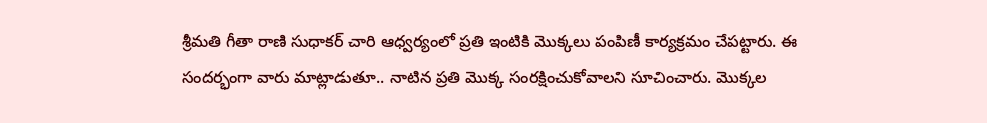శ్రీమతి గీతా రాణి సుధాకర్ చారి ఆధ్వర్యంలో ప్రతి ఇంటికి మొక్కలు పంపిణీ కార్యక్రమం చేపట్టారు. ఈ సందర్భంగా వారు మాట్లాడుతూ.. నాటిన ప్రతి మొక్క సంరక్షించుకోవాలని సూచించారు. మొక్కల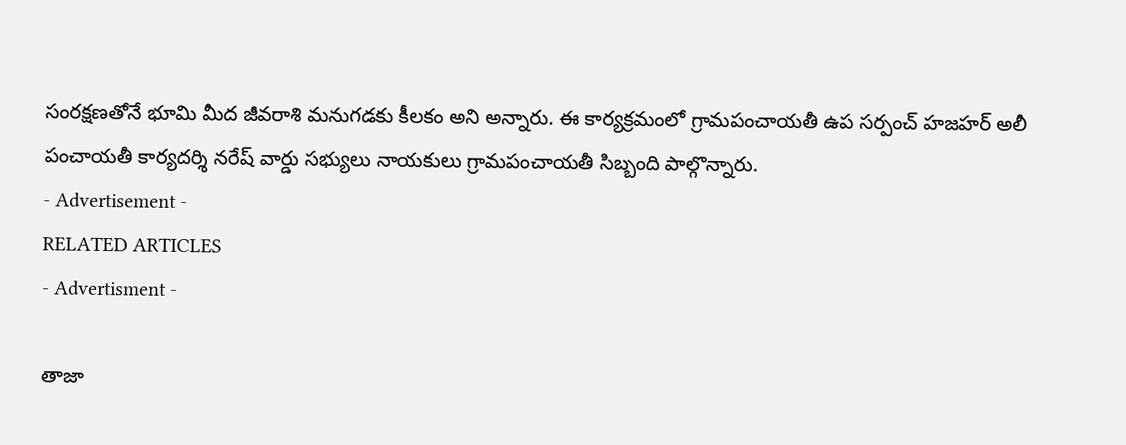సంరక్షణతోనే భూమి మీద జీవరాశి మనుగడకు కీలకం అని అన్నారు. ఈ కార్యక్రమంలో గ్రామపంచాయతీ ఉప సర్పంచ్ హజహర్ అలీ పంచాయతీ కార్యదర్శి నరేష్ వార్డు సభ్యులు నాయకులు గ్రామపంచాయతీ సిబ్బంది పాల్గొన్నారు.
- Advertisement -
RELATED ARTICLES
- Advertisment -

తాజా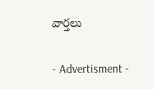వార్తలు

- Advertisment -